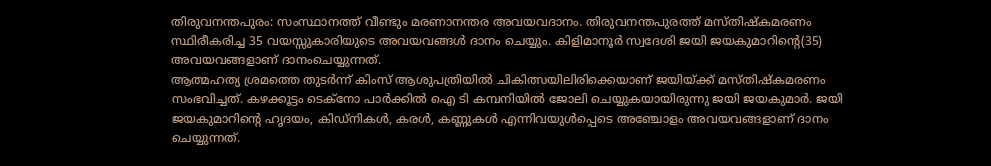തിരുവനന്തപുരം: സംസ്ഥാനത്ത് വീണ്ടും മരണാനന്തര അവയവദാനം. തിരുവനന്തപുരത്ത് മസ്തിഷ്കമരണം സ്ഥിരീകരിച്ച 35 വയസ്സുകാരിയുടെ അവയവങ്ങൾ ദാനം ചെയ്യും. കിളിമാനൂർ സ്വദേശി ജയി ജയകുമാറിന്റെ(35) അവയവങ്ങളാണ് ദാനംചെയ്യുന്നത്.
ആത്മഹത്യ ശ്രമത്തെ തുടർന്ന് കിംസ് ആശുപത്രിയിൽ ചികിത്സയിലിരിക്കെയാണ് ജയിയ്ക്ക് മസ്തിഷ്കമരണം സംഭവിച്ചത്. കഴക്കൂട്ടം ടെക്നോ പാർക്കിൽ ഐ ടി കമ്പനിയിൽ ജോലി ചെയ്യുകയായിരുന്നു ജയി ജയകുമാർ. ജയി ജയകുമാറിന്റെ ഹൃദയം, കിഡ്നികൾ, കരൾ, കണ്ണുകൾ എന്നിവയുൾപ്പെടെ അഞ്ചോളം അവയവങ്ങളാണ് ദാനം ചെയ്യുന്നത്.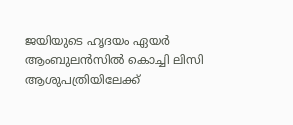ജയിയുടെ ഹൃദയം ഏയർ ആംബുലൻസിൽ കൊച്ചി ലിസി ആശുപത്രിയിലേക്ക്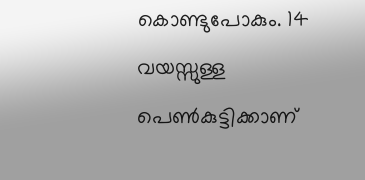കൊണ്ടുപോകും. 14 വയസ്സുള്ള പെൺകുട്ടിക്കാണ്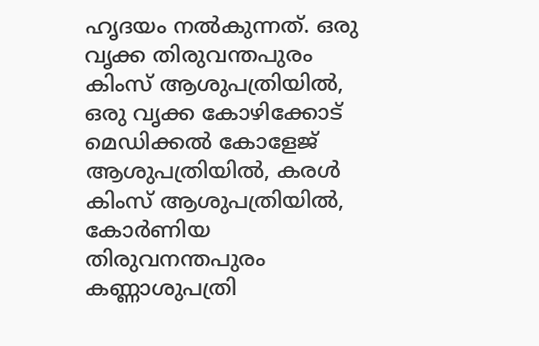ഹൃദയം നൽകുന്നത്. ഒരു വൃക്ക തിരുവന്തപുരം കിംസ് ആശുപത്രിയിൽ, ഒരു വൃക്ക കോഴിക്കോട് മെഡിക്കൽ കോളേജ് ആശുപത്രിയിൽ, കരൾ കിംസ് ആശുപത്രിയിൽ, കോർണിയ തിരുവനന്തപുരം കണ്ണാശുപത്രി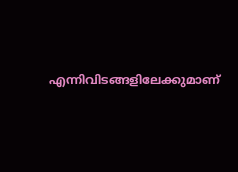എന്നിവിടങ്ങളിലേക്കുമാണ്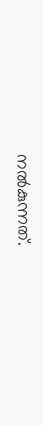നൽകുന്നത്.